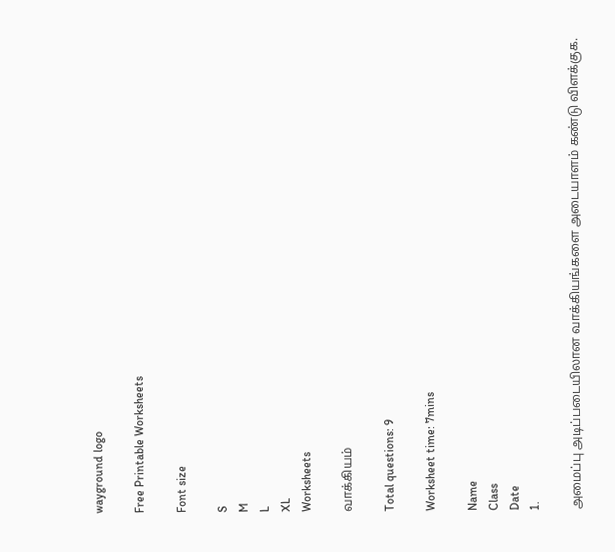wayground logo

Free Printable Worksheets

Font size

S
M
L
XL
Worksheets

வாக்கியம்

Total questions: 9

Worksheet time: 7mins

Name
Class
Date
1.

அமைப்பு அடிப்படையிலான வாக்கியங்களை அடையாளம் கண்டு விளக்குக.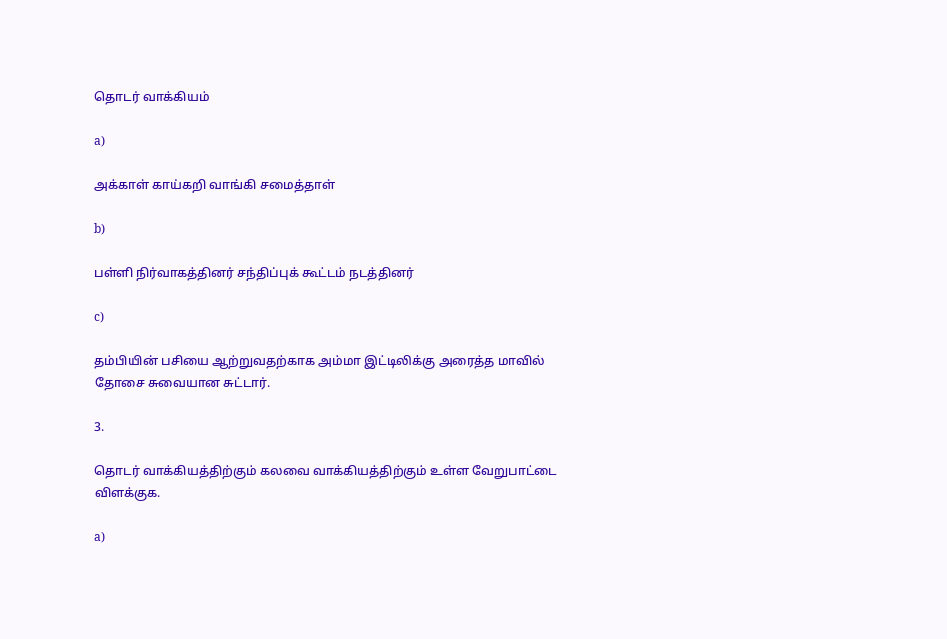தொடர் வாக்கியம்

a)

அக்காள் காய்கறி வாங்கி சமைத்தாள்

b)

பள்ளி நிர்வாகத்தினர் சந்திப்புக் கூட்டம் நடத்தினர்

c)

தம்பியின் பசியை ஆற்றுவதற்காக அம்மா இட்டிலிக்கு அரைத்த மாவில் தோசை சுவையான சுட்டார்.

3.

தொடர் வாக்கியத்திற்கும் கலவை வாக்கியத்திற்கும் உள்ள வேறுபாட்டை விளக்குக.

a)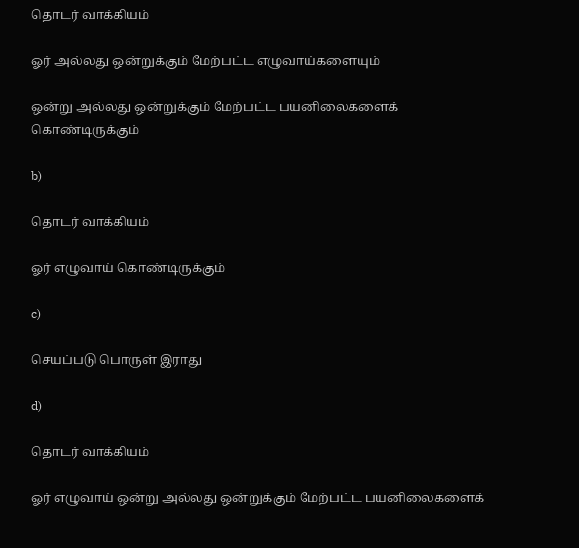தொடர் வாக்கியம்

ஓர் அல்லது ஒன்றுக்கும் மேற்பட்ட எழுவாய்களையும்

ஒன்று அல்லது ஒன்றுக்கும் மேற்பட்ட பயனிலைகளைக் கொண்டிருக்கும்

b)

தொடர் வாக்கியம்

ஓர் எழுவாய் கொண்டிருக்கும்

c)

செயப்படு பொருள் இராது

d)

தொடர் வாக்கியம்

ஓர் எழுவாய் ஒன்று அல்லது ஒன்றுக்கும் மேற்பட்ட பயனிலைகளைக்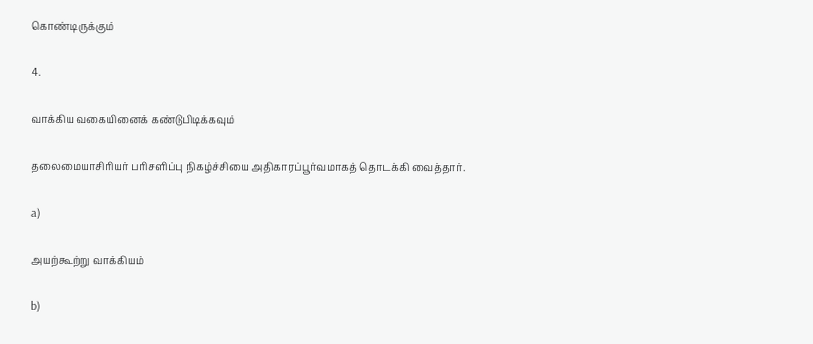கொண்டிருக்கும்

4.

வாக்கிய வகையினைக் கண்டுபிடிக்கவும்

தலைமையாசிரியர் பரிசளிப்பு நிகழ்ச்சியை அதிகாரப்பூர்வமாகத் தொடக்கி வைத்தார்.

a)

அயற்கூற்று வாக்கியம்

b)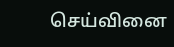செய்வினை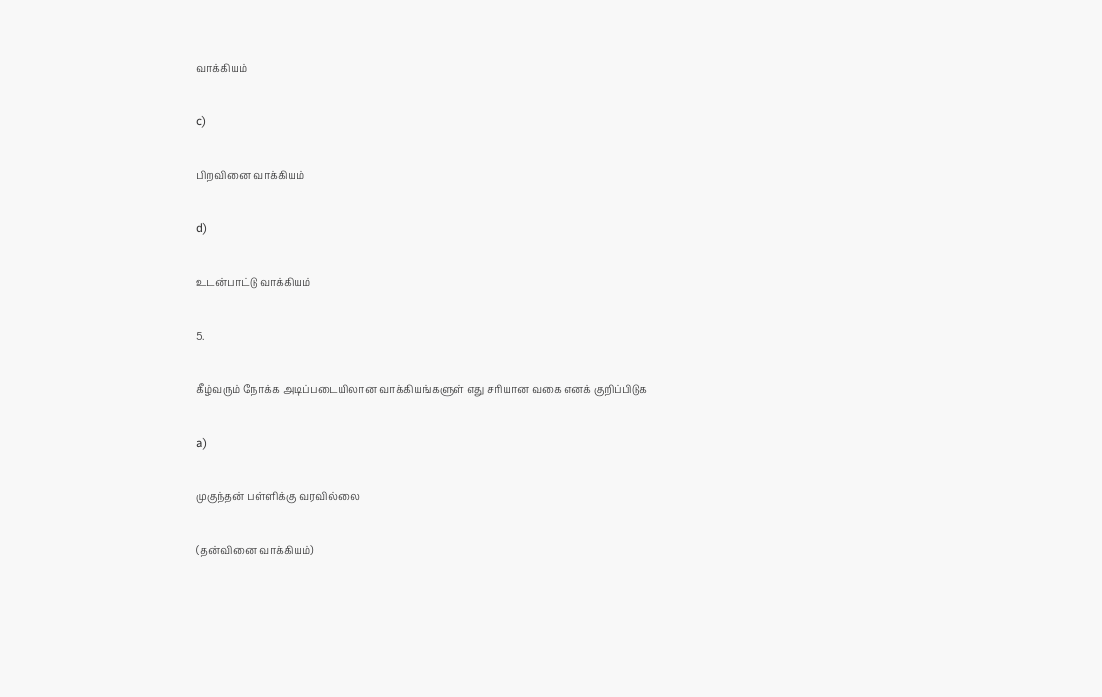வாக்கியம்

c)

பிறவினை வாக்கியம்

d)

உடன்பாட்டு வாக்கியம்

5.

கீழ்வரும் நோக்க அடிப்படையிலான வாக்கியங்களுள் எது சரியான வகை எனக் குறிப்பிடுக

a)

முகுந்தன் பள்ளிக்கு வரவில்லை

(தன்வினை வாக்கியம்)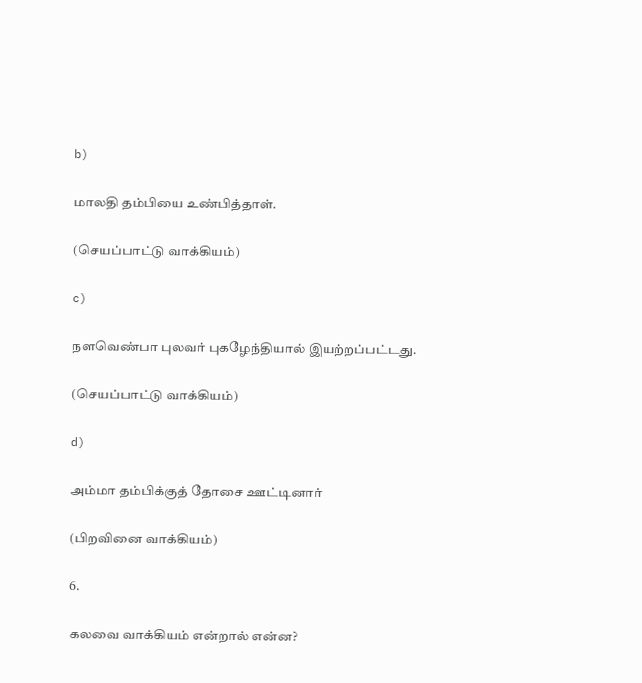b)

மாலதி தம்பியை உண்பித்தாள்.

(செயப்பாட்டு வாக்கியம்)

c)

நளவெண்பா புலவர் புகழேந்தியால் இயற்றப்பட்டது.

(செயப்பாட்டு வாக்கியம்)

d)

அம்மா தம்பிக்குத் தோசை ஊட்டினார்

(பிறவினை வாக்கியம்)

6.

கலவை வாக்கியம் என்றால் என்ன?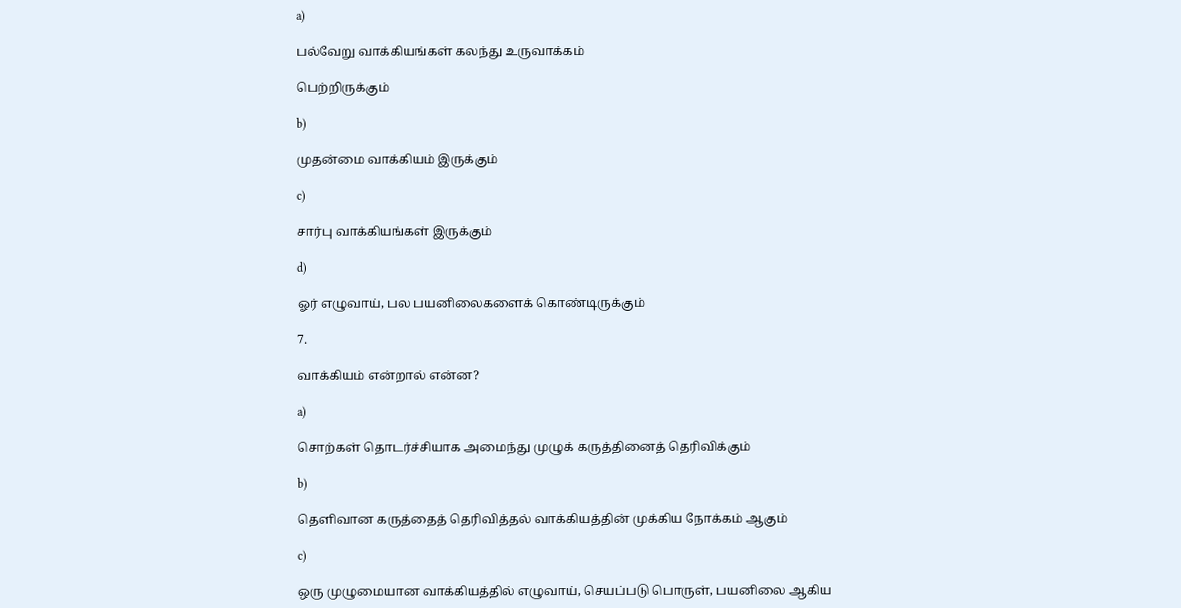a)

பல்வேறு வாக்கியங்கள் கலந்து உருவாக்கம்

பெற்றிருக்கும்

b)

முதன்மை வாக்கியம் இருக்கும்

c)

சார்பு வாக்கியங்கள் இருக்கும்

d)

ஓர் எழுவாய், பல பயனிலைகளைக் கொண்டிருக்கும்

7.

வாக்கியம் என்றால் என்ன?

a)

சொற்கள் தொடர்ச்சியாக அமைந்து முழுக் கருத்தினைத் தெரிவிக்கும்

b)

தெளிவான கருத்தைத் தெரிவித்தல் வாக்கியத்தின் முக்கிய நோக்கம் ஆகும்

c)

ஒரு முழுமையான வாக்கியத்தில் எழுவாய், செயப்படு பொருள், பயனிலை ஆகிய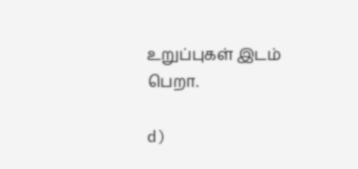உறுப்புகள் இடம் பெறா.

d)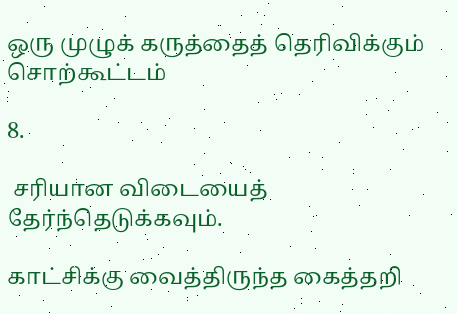ஒரு முழுக் கருத்தைத் தெரிவிக்கும் சொற்கூட்டம்

8.

 சரியான விடையைத் தேர்ந்தெடுக்கவும்.

காட்சிக்கு வைத்திருந்த கைத்தறி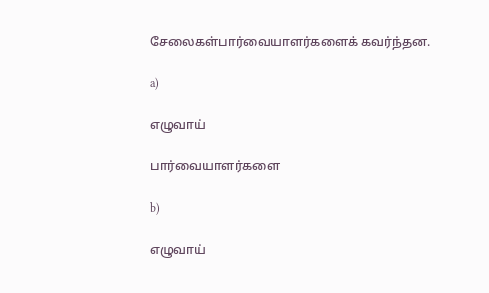சேலைகள்பார்வையாளர்களைக் கவர்ந்தன.

a)

எழுவாய்

பார்வையாளர்களை

b)

எழுவாய்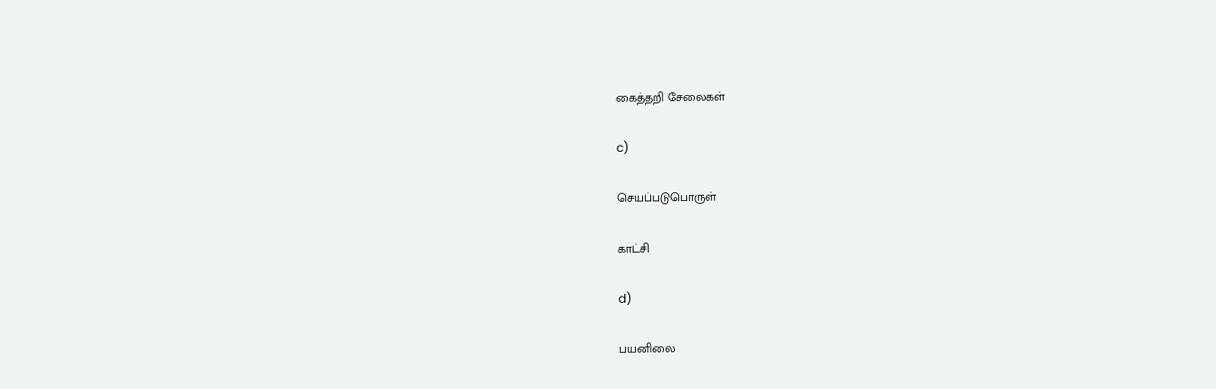கைத்தறி சேலைகள்

c)

செயப்படுபொருள்

காட்சி

d)

பயனிலை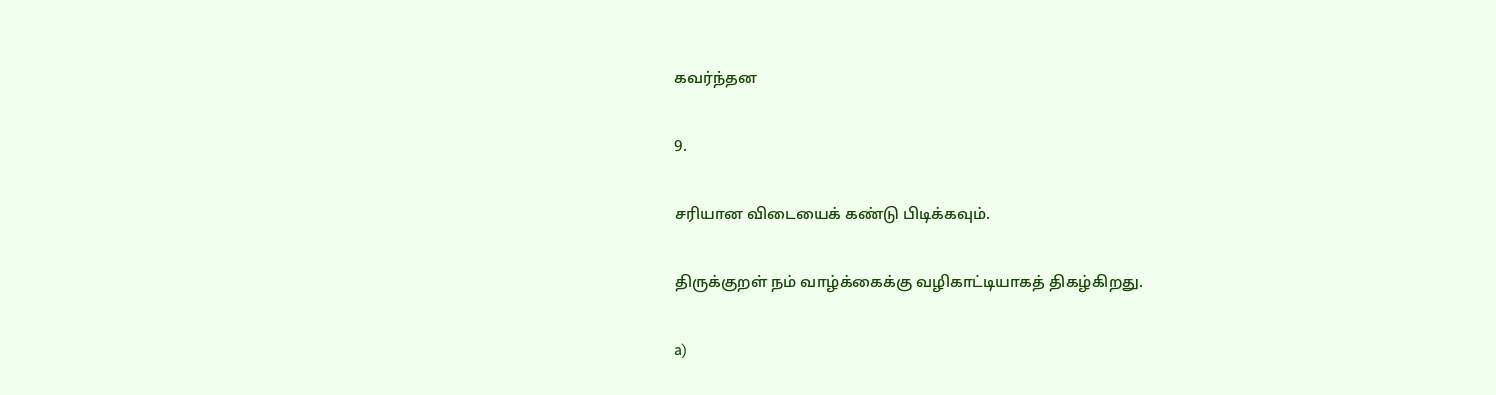கவர்ந்தன

9.

சரியான விடையைக் கண்டு பிடிக்கவும்.

திருக்குறள் நம் வாழ்க்கைக்கு வழிகாட்டியாகத் திகழ்கிறது.

a)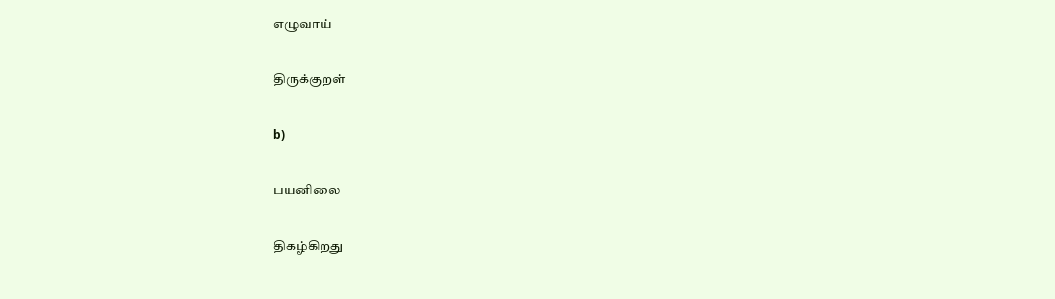எழுவாய்

திருக்குறள்

b)

பயனிலை

திகழ்கிறது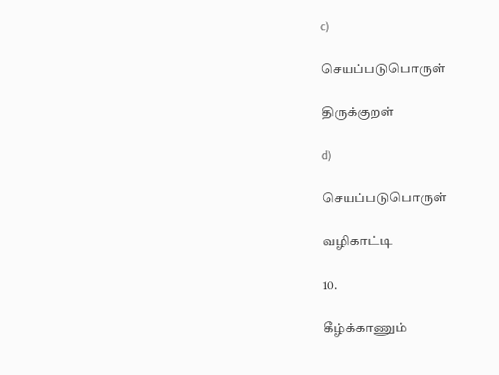c)

செயப்படுபொருள்

திருக்குறள்

d)

செயப்படுபொருள்

வழிகாட்டி

10.

கீழ்க்காணும்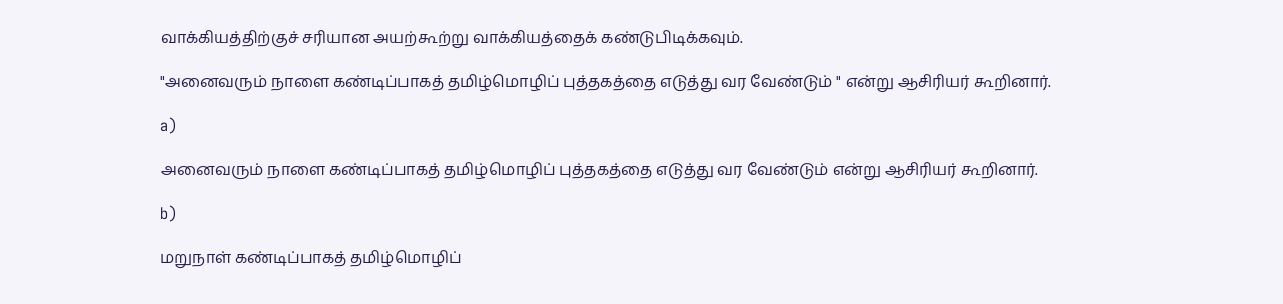வாக்கியத்திற்குச் சரியான அயற்கூற்று வாக்கியத்தைக் கண்டுபிடிக்கவும்.

"அனைவரும் நாளை கண்டிப்பாகத் தமிழ்மொழிப் புத்தகத்தை எடுத்து வர வேண்டும் " என்று ஆசிரியர் கூறினார்.

a)

அனைவரும் நாளை கண்டிப்பாகத் தமிழ்மொழிப் புத்தகத்தை எடுத்து வர வேண்டும் என்று ஆசிரியர் கூறினார்.

b)

மறுநாள் கண்டிப்பாகத் தமிழ்மொழிப்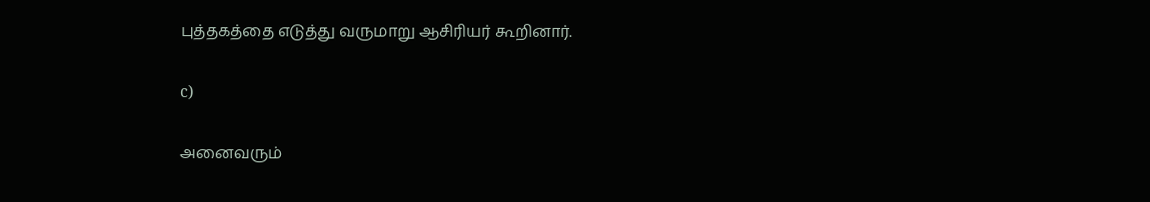புத்தகத்தை எடுத்து வருமாறு ஆசிரியர் கூறினார்.

c)

அனைவரும்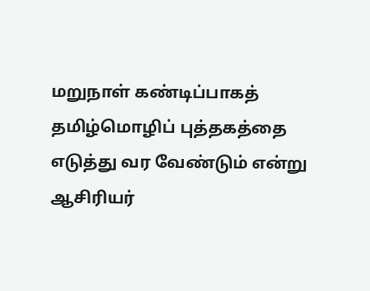மறுநாள் கண்டிப்பாகத் தமிழ்மொழிப் புத்தகத்தை எடுத்து வர வேண்டும் என்று ஆசிரியர்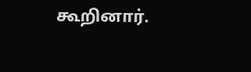கூறினார்.